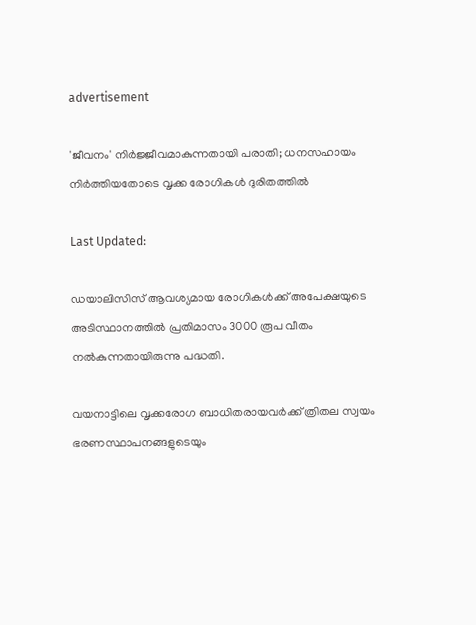advertisement

'ജീവനം' നിർജ്ജീവമാകുന്നതായി പരാതി; ധനസഹായം നിർത്തിയതോടെ വൃക്ക രോഗികൾ ദുരിതത്തില്‍

Last Updated:

ഡയാലിസിസ് ആവശ്യമായ രോഗികള്‍ക്ക് അപേക്ഷയുടെ അടിസ്ഥാനത്തിൽ പ്രതിമാസം 3000 രൂപ വീതം നൽകുന്നതായിരുന്നു പദ്ധതി.

വയനാട്ടിലെ വൃക്കരോഗ ബാധിതരായവർക്ക് ത്രിതല സ്വയം ഭരണസ്ഥാപനങ്ങളുടെയും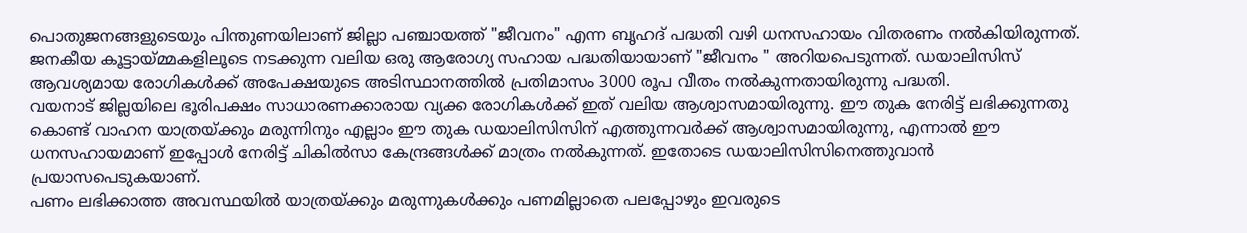പൊതുജനങ്ങളുടെയും പിന്തുണയിലാണ് ജില്ലാ പഞ്ചായത്ത് "ജീവനം" എന്ന ബൃഹദ് പദ്ധതി വഴി ധനസഹായം വിതരണം നൽകിയിരുന്നത്. ജനകീയ കൂട്ടായ്മ്മകളിലൂടെ നടക്കുന്ന വലിയ ഒരു ആരോഗ്യ സഹായ പദ്ധതിയായാണ് "ജീവനം " അറിയപെടുന്നത്. ഡയാലിസിസ് ആവശ്യമായ രോഗികള്‍ക്ക് അപേക്ഷയുടെ അടിസ്ഥാനത്തിൽ പ്രതിമാസം 3000 രൂപ വീതം നൽകുന്നതായിരുന്നു പദ്ധതി.
വയനാട് ജില്ലയിലെ ഭൂരിപക്ഷം സാധാരണക്കാരായ വ്യക്ക രോഗികൾക്ക് ഇത് വലിയ ആശ്വാസമായിരുന്നു. ഈ തുക നേരിട്ട് ലഭിക്കുന്നതു കൊണ്ട് വാഹന യാത്രയ്ക്കും മരുന്നിനും എല്ലാം ഈ തുക ഡയാലിസിസിന് എത്തുന്നവർക്ക് ആശ്വാസമായിരുന്നു, എന്നാൽ ഈ ധനസഹായമാണ് ഇപ്പോൾ നേരിട്ട് ചികിൽസാ കേന്ദ്രങ്ങൾക്ക് മാത്രം നൽകുന്നത്. ഇതോടെ ഡയാലിസിസിനെത്തുവാൻ പ്രയാസപെടുകയാണ്.
പണം ലഭിക്കാത്ത അവസ്ഥയിൽ യാത്രയ്ക്കും മരുന്നുകൾക്കും പണമില്ലാതെ പലപ്പോഴും ഇവരുടെ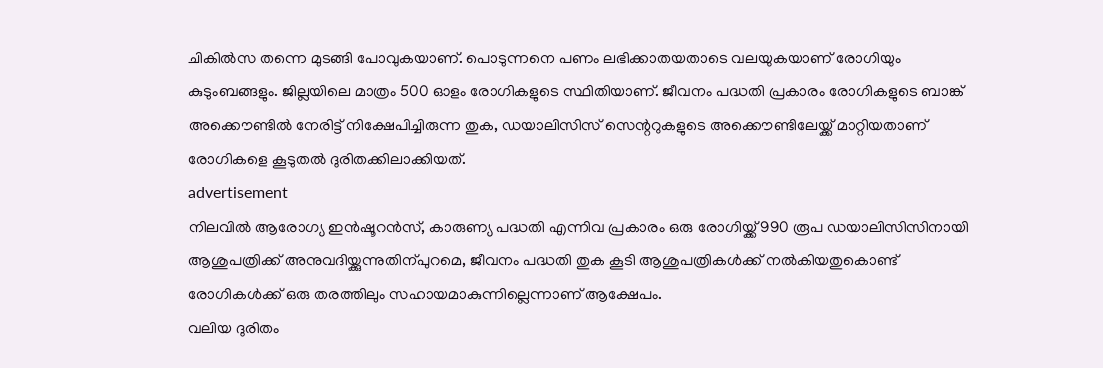ചികിൽസ തന്നെ മുടങ്ങി പോവുകയാണ്. പൊടുന്നനെ പണം ലഭിക്കാതയതാടെ വലയുകയാണ് രോഗിയും കുടുംബങ്ങളും. ജില്ലയിലെ മാത്രം 500 ഓളം രോഗികളുടെ സ്ഥിതിയാണ്. ജീവനം പദ്ധതി പ്രകാരം രോഗികളുടെ ബാങ്ക് അക്കൌണ്ടില്‍ നേരിട്ട് നിക്ഷേപിച്ചിരുന്ന തുക, ഡയാലിസിസ് സെന്ററുകളുടെ അക്കൌണ്ടിലേയ്ക്ക് മാറ്റിയതാണ് രോഗികളെ കൂടുതൽ ദുരിതക്കിലാക്കിയത്.
advertisement
നിലവില്‍ ആരോഗ്യ ഇന്‍ഷൂറന്‍സ്, കാരുണ്യ പദ്ധതി എന്നിവ പ്രകാരം ഒരു രോഗിയ്ക്ക് 990 രൂപ ഡയാലിസിസിനായി ആശുപത്രിക്ക് അനുവദിയ്ക്കുന്നുതിന്പുറമെ, ജീവനം പദ്ധതി തുക കൂടി ആശുപത്രികള്‍ക്ക് നല്‍കിയതുകൊണ്ട് രോഗികള്‍ക്ക് ഒരു തരത്തിലും സഹായമാകുന്നില്ലെന്നാണ് ആക്ഷേപം.
വലിയ ദുരിതം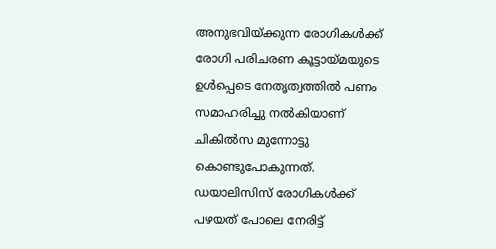അനുഭവിയ്ക്കുന്ന രോഗികള്‍ക്ക് രോഗി പരിചരണ കൂട്ടായ്മയുടെ ഉൾപ്പെടെ നേതൃത്വത്തിൽ പണം സമാഹരിച്ചു നൽകിയാണ് ചികിൽസ മുന്നോട്ടു കൊണ്ടുപോകുന്നത്. ഡയാലിസിസ് രോഗികൾക്ക് പഴയത് പോലെ നേരിട്ട്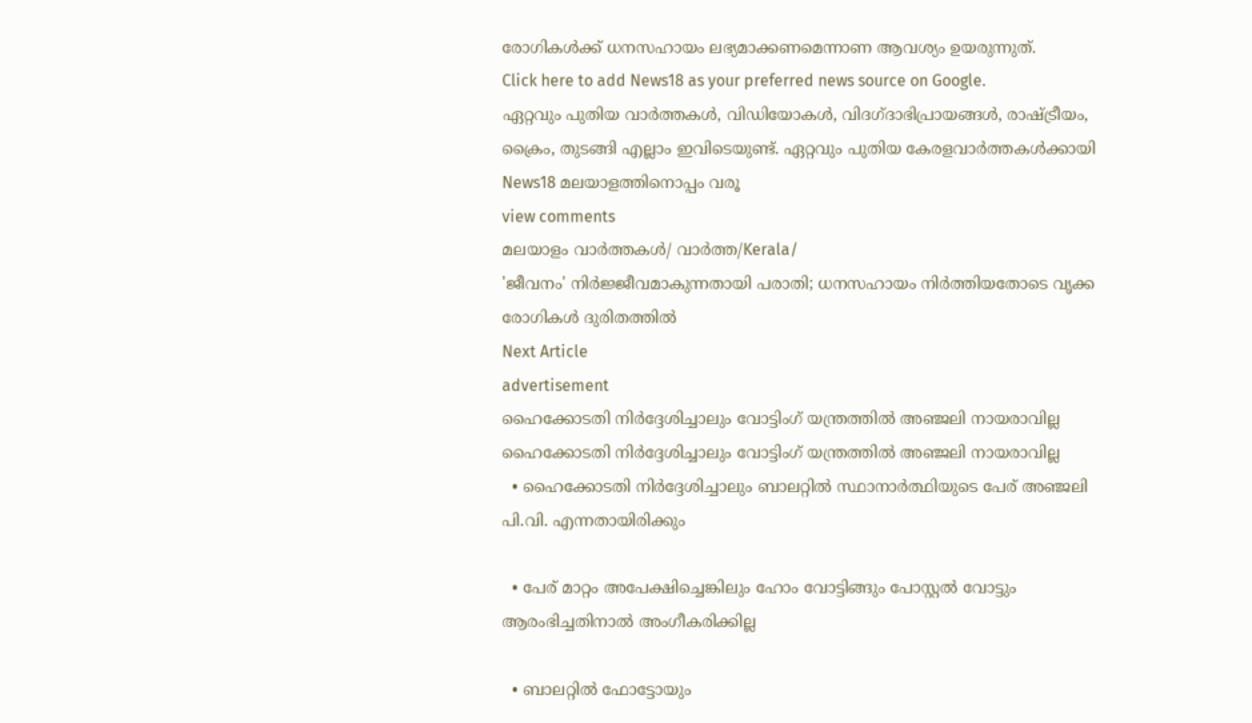രോഗികൾക്ക് ധനസഹായം ലഭ്യമാക്കണമെന്നാണ ആവശ്യം ഉയരുന്നുത്.
Click here to add News18 as your preferred news source on Google.
ഏറ്റവും പുതിയ വാർത്തകൾ, വിഡിയോകൾ, വിദഗ്ദാഭിപ്രായങ്ങൾ, രാഷ്ട്രീയം, ക്രൈം, തുടങ്ങി എല്ലാം ഇവിടെയുണ്ട്. ഏറ്റവും പുതിയ കേരളവാർത്തകൾക്കായി News18 മലയാളത്തിനൊപ്പം വരൂ
view comments
മലയാളം വാർത്തകൾ/ വാർത്ത/Kerala/
'ജീവനം' നിർജ്ജീവമാകുന്നതായി പരാതി; ധനസഹായം നിർത്തിയതോടെ വൃക്ക രോഗികൾ ദുരിതത്തില്‍
Next Article
advertisement
ഹൈക്കോടതി നിർദ്ദേശിച്ചാലും വോട്ടിംഗ് യന്ത്രത്തിൽ അഞ്ജലി നായരാവില്ല
ഹൈക്കോടതി നിർദ്ദേശിച്ചാലും വോട്ടിംഗ് യന്ത്രത്തിൽ അഞ്ജലി നായരാവില്ല
  • ഹൈക്കോടതി നിർദ്ദേശിച്ചാലും ബാലറ്റിൽ സ്ഥാനാർത്ഥിയുടെ പേര് അഞ്ജലി പി.വി. എന്നതായിരിക്കും

  • പേര് മാറ്റം അപേക്ഷിച്ചെങ്കിലും ഹോം വോട്ടിങ്ങും പോസ്റ്റൽ വോട്ടും ആരംഭിച്ചതിനാൽ അംഗീകരിക്കില്ല

  • ബാലറ്റിൽ ഫോട്ടോയും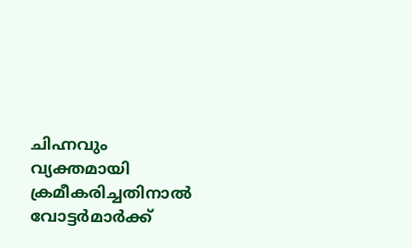ചിഹ്നവും വ്യക്തമായി ക്രമീകരിച്ചതിനാൽ വോട്ടർമാർക്ക്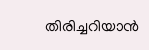തിരിച്ചറിയാൻ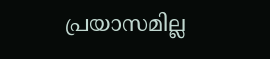പ്രയാസമില്ല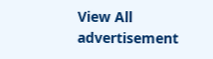View All
advertisement